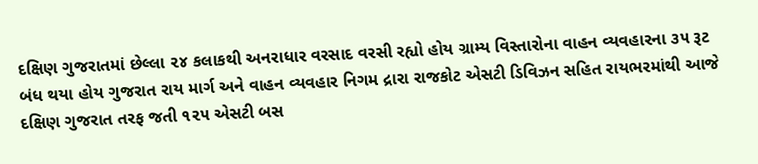દક્ષિણ ગુજરાતમાં છેલ્લા ૨૪ કલાકથી અનરાધાર વરસાદ વરસી રહ્યો હોય ગ્રામ્ય વિસ્તારોના વાહન વ્યવહારના ૩૫ રૂટ બંધ થયા હોય ગુજરાત રાય માર્ગ અને વાહન વ્યવહાર નિગમ દ્રારા રાજકોટ એસટી ડિવિઝન સહિત રાયભરમાંથી આજે દક્ષિણ ગુજરાત તરફ જતી ૧૨૫ એસટી બસ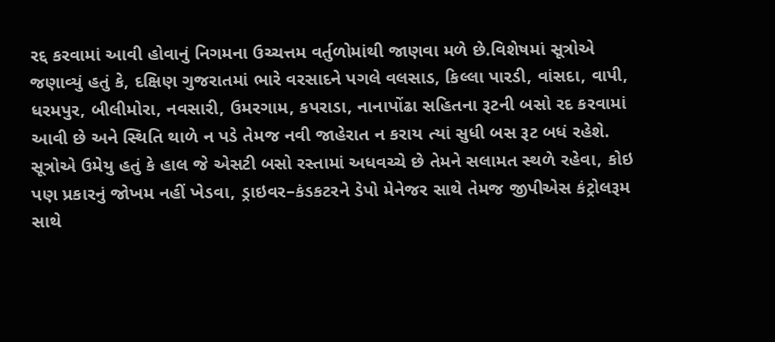રદ્દ કરવામાં આવી હોવાનું નિગમના ઉચ્ચત્તમ વર્તુળોમાંથી જાણવા મળે છે.વિશેષમાં સૂત્રોએ જણાવ્યું હતું કે, દક્ષિણ ગુજરાતમાં ભારે વરસાદને પગલે વલસાડ, કિલ્લા પારડી, વાંસદા, વાપી, ધરમપુર, બીલીમોરા, નવસારી, ઉમરગામ, કપરાડા, નાનાપોંઢા સહિતના રૂટની બસો રદ કરવામાં આવી છે અને સ્થિતિ થાળે ન પડે તેમજ નવી જાહેરાત ન કરાય ત્યાં સુધી બસ રૂટ બધં રહેશે.
સૂત્રોએ ઉમેયુ હતું કે હાલ જે એસટી બસો રસ્તામાં અધવચ્ચે છે તેમને સલામત સ્થળે રહેવા, કોઇ પણ પ્રકારનું જોખમ નહીં ખેડવા, ડ્રાઇવર–કંડકટરને ડેપો મેનેજર સાથે તેમજ જીપીએસ કંટ્રોલરૂમ સાથે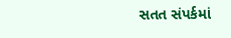સતત સંપર્કમાં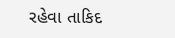રહેવા તાકિદ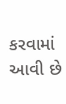કરવામાં આવી છે